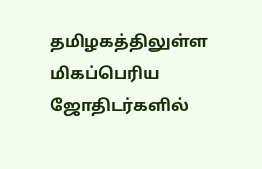தமிழகத்திலுள்ள மிகப்பெரிய ஜோதிடர்களில்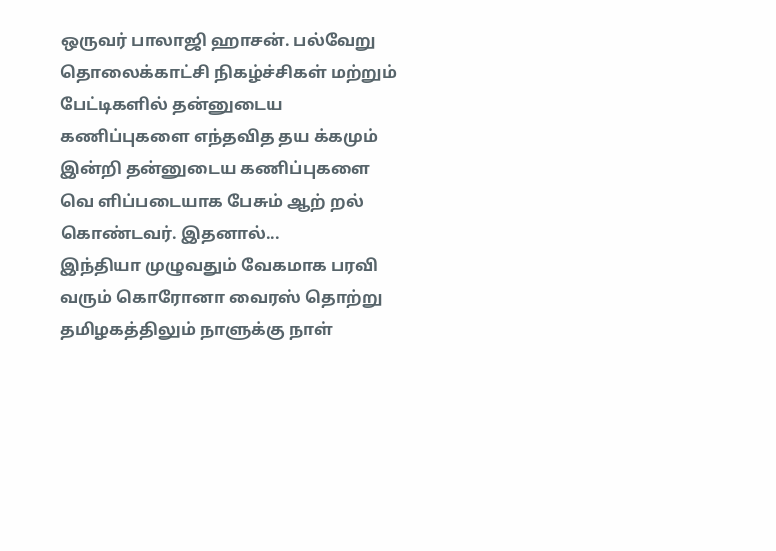ஒருவர் பாலாஜி ஹாசன். பல்வேறு தொலைக்காட்சி நிகழ்ச்சிகள் மற்றும் பேட்டிகளில் தன்னுடைய கணிப்புகளை எந்தவித தய க்கமும் இன்றி தன்னுடைய கணிப்புகளை வெ ளிப்படையாக பேசும் ஆற் றல் கொண்டவர். இதனால்...
இந்தியா முழுவதும் வேகமாக பரவி வரும் கொரோனா வைரஸ் தொற்று தமிழகத்திலும் நாளுக்கு நாள்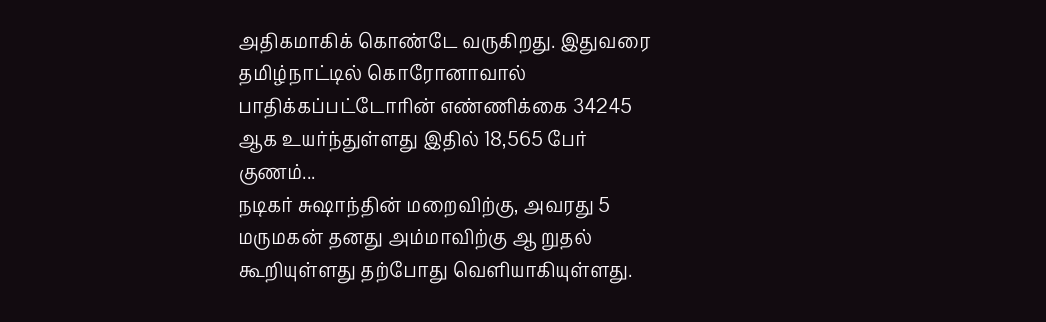அதிகமாகிக் கொண்டே வருகிறது. இதுவரை தமிழ்நாட்டில் கொரோனாவால் பாதிக்கப்பட்டோரின் எண்ணிக்கை 34245 ஆக உயர்ந்துள்ளது இதில் 18,565 பேர் குணம்...
நடிகர் சுஷாந்தின் மறைவிற்கு, அவரது 5 மருமகன் தனது அம்மாவிற்கு ஆ றுதல் கூறியுள்ளது தற்போது வெளியாகியுள்ளது.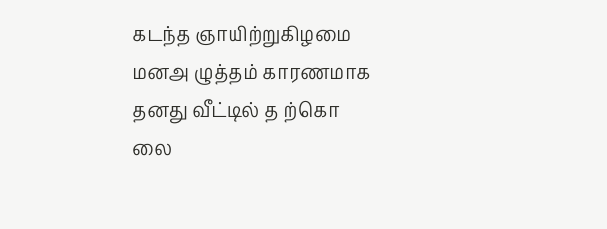கடந்த ஞாயிற்றுகிழமை மனஅ ழுத்தம் காரணமாக தனது வீட்டில் த ற்கொ லை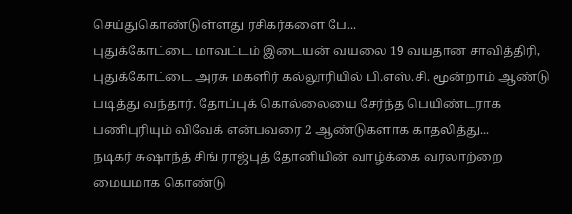செய்துகொண்டுள்ளது ரசிகர்களை பே...
புதுக்கோட்டை மாவட்டம் இடையன் வயலை 19 வயதான சாவித்திரி, புதுக்கோட்டை அரசு மகளிர் கல்லூரியில் பி.எஸ்.சி. மூன்றாம் ஆண்டு படித்து வந்தார். தோப்புக் கொல்லையை சேர்ந்த பெயிண்டராக பணிபுரியும் விவேக் என்பவரை 2 ஆண்டுகளாக காதலித்து...
நடிகர் சுஷாந்த் சிங் ராஜ்புத் தோனியின் வாழ்க்கை வரலாற்றை மையமாக கொண்டு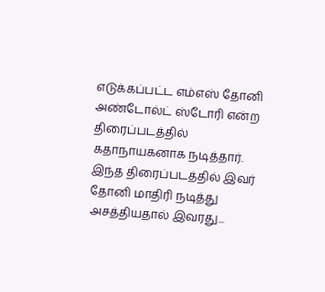எடுக்கப்பட்ட எம்எஸ் தோனி அண்டோல்ட் ஸ்டோரி என்ற திரைப்படத்தில் கதாநாயகனாக நடித்தார். இந்த திரைப்படத்தில் இவர் தோனி மாதிரி நடித்து அசத்தியதால் இவரது...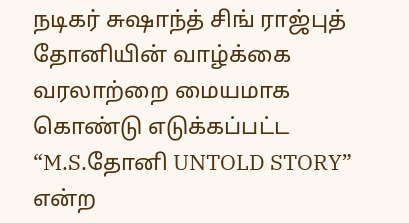நடிகர் சுஷாந்த் சிங் ராஜ்புத் தோனியின் வாழ்க்கை வரலாற்றை மையமாக கொண்டு எடுக்கப்பட்ட “M.S.தோனி UNTOLD STORY” என்ற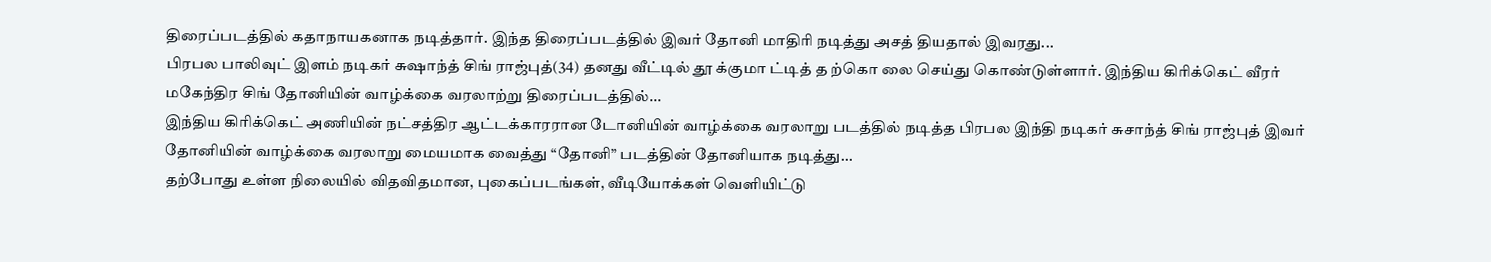திரைப்படத்தில் கதாநாயகனாக நடித்தார். இந்த திரைப்படத்தில் இவர் தோனி மாதிரி நடித்து அசத் தியதால் இவரது...
பிரபல பாலிவுட் இளம் நடிகர் சுஷாந்த் சிங் ராஜ்புத்(34) தனது வீட்டில் தூ க்குமா ட்டித் த ற்கொ லை செய்து கொண்டுள்ளார். இந்திய கிரிக்கெட் வீரர் மகேந்திர சிங் தோனியின் வாழ்க்கை வரலாற்று திரைப்படத்தில்...
இந்திய கிரிக்கெட் அணியின் நட்சத்திர ஆட்டக்காரரான டோனியின் வாழ்க்கை வரலாறு படத்தில் நடித்த பிரபல இந்தி நடிகர் சுசாந்த் சிங் ராஜ்புத் இவர் தோனியின் வாழ்க்கை வரலாறு மையமாக வைத்து “தோனி” படத்தின் தோனியாக நடித்து...
தற்போது உள்ள நிலையில் விதவிதமான, புகைப்படங்கள், வீடியோக்கள் வெளியிட்டு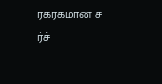ரகரகமான ச ர்ச்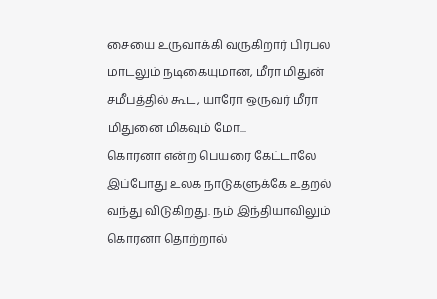சையை உருவாக்கி வருகிறார் பிரபல மாடலும் நடிகையுமான, மீரா மிதுன் சமீபத்தில் கூட, யாரோ ஒருவர் மீரா மிதுனை மிகவும் மோ...
கொரனா என்ற பெயரை கேட்டாலே இப்போது உலக நாடுகளுக்கே உதறல் வந்து விடுகிறது. நம் இந்தியாவிலும் கொரனா தொற்றால்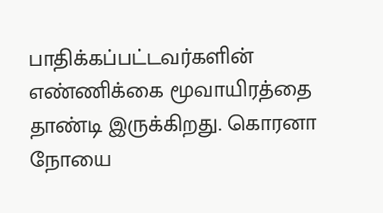பாதிக்கப்பட்டவர்களின் எண்ணிக்கை மூவாயிரத்தை தாண்டி இருக்கிறது. கொரனா நோயை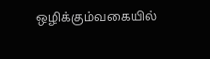ஒழிக்கும்வகையில்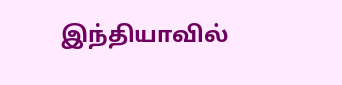இந்தியாவில்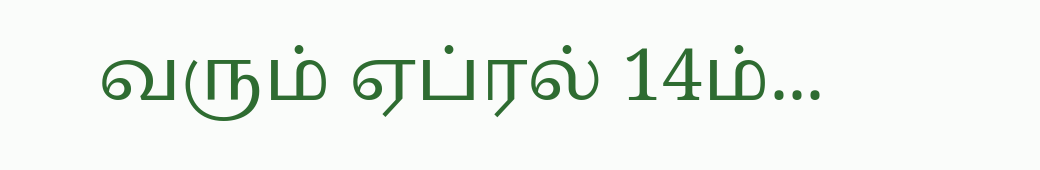வரும் ஏப்ரல் 14ம்...